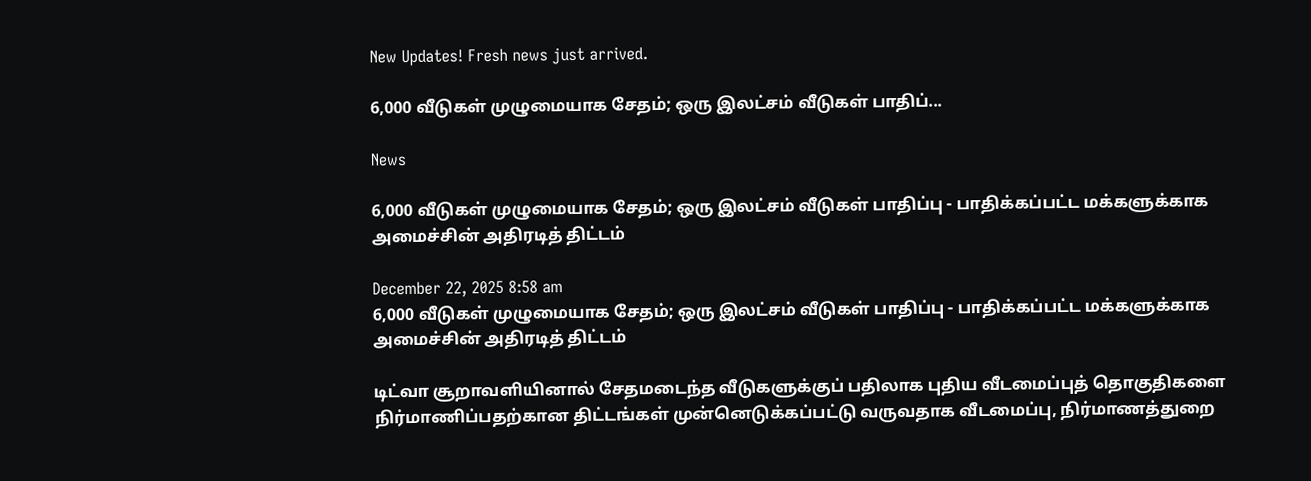New Updates! Fresh news just arrived.

6,000 வீடுகள் முழுமையாக சேதம்; ஒரு இலட்சம் வீடுகள் பாதிப்...

News

6,000 வீடுகள் முழுமையாக சேதம்; ஒரு இலட்சம் வீடுகள் பாதிப்பு - பாதிக்கப்பட்ட மக்களுக்காக அமைச்சின் அதிரடித் திட்டம்

December 22, 2025 8:58 am
6,000 வீடுகள் முழுமையாக சேதம்; ஒரு இலட்சம் வீடுகள் பாதிப்பு - பாதிக்கப்பட்ட மக்களுக்காக அமைச்சின் அதிரடித் திட்டம்

டிட்வா சூறாவளியினால் சேதமடைந்த வீடுகளுக்குப் பதிலாக புதிய வீடமைப்புத் தொகுதிகளை நிர்மாணிப்பதற்கான திட்டங்கள் முன்னெடுக்கப்பட்டு வருவதாக வீடமைப்பு, நிர்மாணத்துறை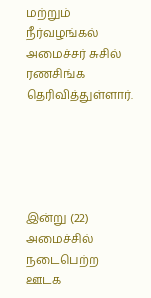மற்றும் நீர்வழங்கல் அமைச்சர் சுசில் ரணசிங்க தெரிவித்துள்ளார்.





இன்று (22) அமைச்சில் நடைபெற்ற ஊடக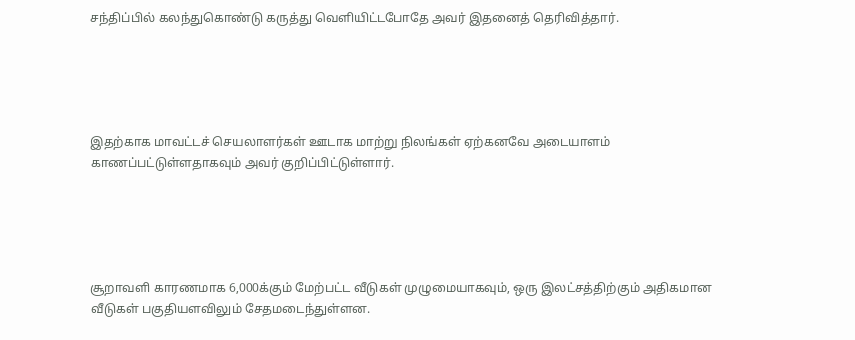சந்திப்பில் கலந்துகொண்டு கருத்து வெளியிட்டபோதே அவர் இதனைத் தெரிவித்தார்.





இதற்காக மாவட்டச் செயலாளர்கள் ஊடாக மாற்று நிலங்கள் ஏற்கனவே அடையாளம் காணப்பட்டுள்ளதாகவும் அவர் குறிப்பிட்டுள்ளார்.





சூறாவளி காரணமாக 6,000க்கும் மேற்பட்ட வீடுகள் முழுமையாகவும், ஒரு இலட்சத்திற்கும் அதிகமான வீடுகள் பகுதியளவிலும் சேதமடைந்துள்ளன.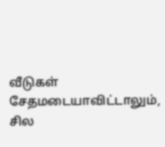வீடுகள் சேதமடையாவிட்டாலும், சில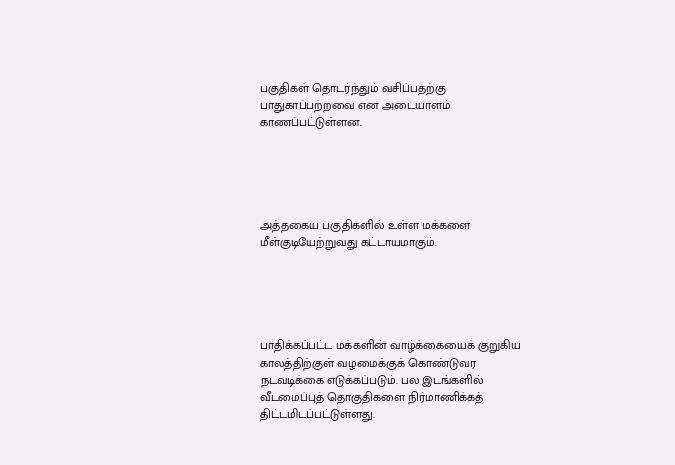பகுதிகள் தொடர்ந்தும் வசிப்பதற்கு பாதுகாப்பற்றவை என அடையாளம் காணப்பட்டுள்ளன.





அத்தகைய பகுதிகளில் உள்ள மக்களை மீள்குடியேற்றுவது கட்டாயமாகும்.





பாதிக்கப்பட்ட மக்களின் வாழ்க்கையைக் குறுகிய காலத்திற்குள் வழமைக்குக் கொண்டுவர நடவடிக்கை எடுக்கப்படும். பல இடங்களில் வீடமைப்புத் தொகுதிகளை நிர்மாணிக்கத் திட்டமிடப்பட்டுள்ளது.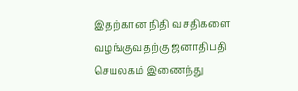இதற்கான நிதி வசதிகளை வழங்குவதற்கு ஜனாதிபதி செயலகம் இணைந்து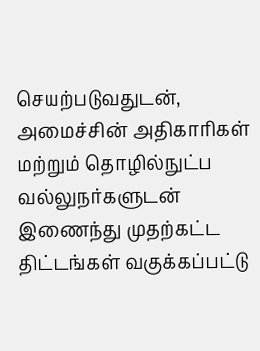செயற்படுவதுடன், அமைச்சின் அதிகாரிகள் மற்றும் தொழில்நுட்ப வல்லுநர்களுடன் இணைந்து முதற்கட்ட திட்டங்கள் வகுக்கப்பட்டு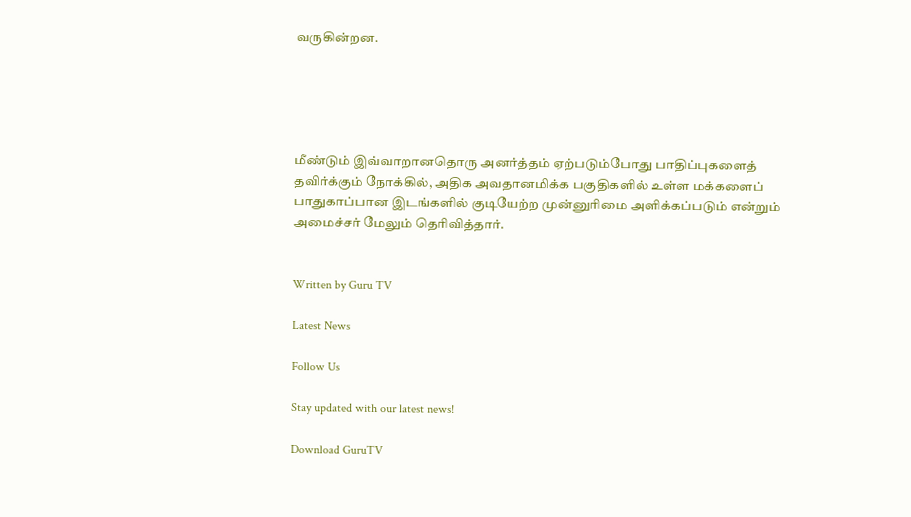வருகின்றன.





மீண்டும் இவ்வாறானதொரு அனர்த்தம் ஏற்படும்போது பாதிப்புகளைத் தவிர்க்கும் நோக்கில், அதிக அவதானமிக்க பகுதிகளில் உள்ள மக்களைப் பாதுகாப்பான இடங்களில் குடியேற்ற முன்னுரிமை அளிக்கப்படும் என்றும் அமைச்சர் மேலும் தெரிவித்தார்.


Written by Guru TV

Latest News

Follow Us

Stay updated with our latest news!

Download GuruTV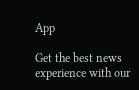App

Get the best news experience with our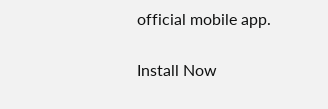official mobile app.

Install Now